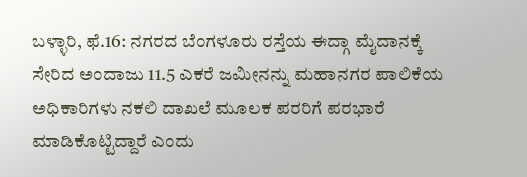ಬಳ್ಳಾರಿ, ಫೆ.16: ನಗರದ ಬೆಂಗಳೂರು ರಸ್ತೆಯ ಈದ್ಗಾ ಮೈದಾನಕ್ಕೆ ಸೇರಿದ ಅಂದಾಜು 11.5 ಎಕರೆ ಜಮೀನನ್ನು ಮಹಾನಗರ ಪಾಲಿಕೆಯ ಅಧಿಕಾರಿಗಳು ನಕಲಿ ದಾಖಲೆ ಮೂಲಕ ಪರರಿಗೆ ಪರಭಾರೆ ಮಾಡಿಕೊಟ್ಟಿದ್ದಾರೆ ಎಂದು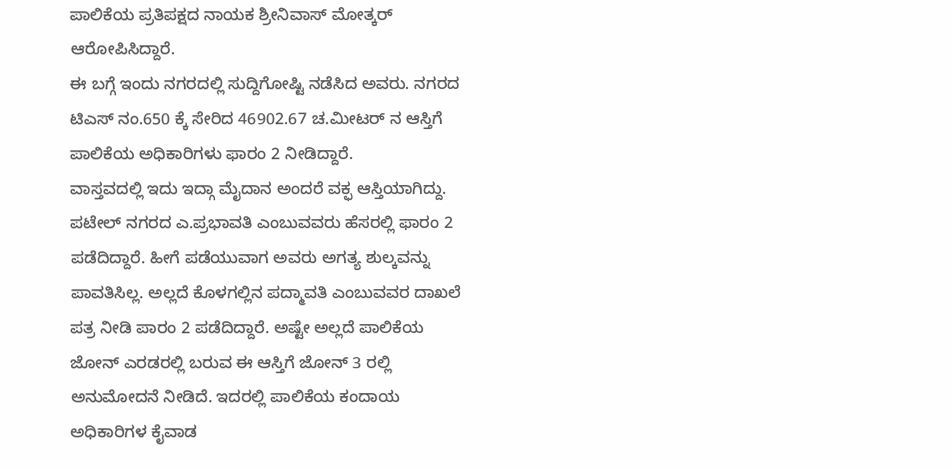ಪಾಲಿಕೆಯ ಪ್ರತಿಪಕ್ಷದ ನಾಯಕ ಶ್ರೀನಿವಾಸ್ ಮೋತ್ಕರ್ ಆರೋಪಿಸಿದ್ದಾರೆ.
ಈ ಬಗ್ಗೆ ಇಂದು ನಗರದಲ್ಲಿ ಸುದ್ದಿಗೋಷ್ಟಿ ನಡೆಸಿದ ಅವರು. ನಗರದ ಟಿಎಸ್ ನಂ.650 ಕ್ಕೆ ಸೇರಿದ 46902.67 ಚ.ಮೀಟರ್ ನ ಆಸ್ತಿಗೆ ಪಾಲಿಕೆಯ ಅಧಿಕಾರಿಗಳು ಫಾರಂ 2 ನೀಡಿದ್ದಾರೆ.
ವಾಸ್ತವದಲ್ಲಿ ಇದು ಇದ್ಗಾ ಮೈದಾನ ಅಂದರೆ ವಕ್ಫ ಆಸ್ತಿಯಾಗಿದ್ದು. ಪಟೇಲ್ ನಗರದ ಎ.ಪ್ರಭಾವತಿ ಎಂಬುವವರು ಹೆಸರಲ್ಲಿ ಫಾರಂ 2 ಪಡೆದಿದ್ದಾರೆ. ಹೀಗೆ ಪಡೆಯುವಾಗ ಅವರು ಅಗತ್ಯ ಶುಲ್ಕವನ್ನು ಪಾವತಿಸಿಲ್ಲ. ಅಲ್ಲದೆ ಕೊಳಗಲ್ಲಿನ ಪದ್ಮಾವತಿ ಎಂಬುವವರ ದಾಖಲೆ ಪತ್ರ ನೀಡಿ ಪಾರಂ 2 ಪಡೆದಿದ್ದಾರೆ. ಅಷ್ಟೇ ಅಲ್ಲದೆ ಪಾಲಿಕೆಯ ಜೋನ್ ಎರಡರಲ್ಲಿ ಬರುವ ಈ ಆಸ್ತಿಗೆ ಜೋನ್ 3 ರಲ್ಲಿ ಅನುಮೋದನೆ ನೀಡಿದೆ. ಇದರಲ್ಲಿ ಪಾಲಿಕೆಯ ಕಂದಾಯ ಅಧಿಕಾರಿಗಳ ಕೈವಾಡ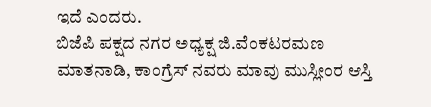ಇದೆ ಎಂದರು.
ಬಿಜೆಪಿ ಪಕ್ಷದ ನಗರ ಅಧ್ಯಕ್ಷ ಜಿ.ವೆಂಕಟರಮಣ ಮಾತನಾಡಿ, ಕಾಂಗ್ರೆಸ್ ನವರು ಮಾವು ಮುಸ್ಲೀಂರ ಆಸ್ತಿ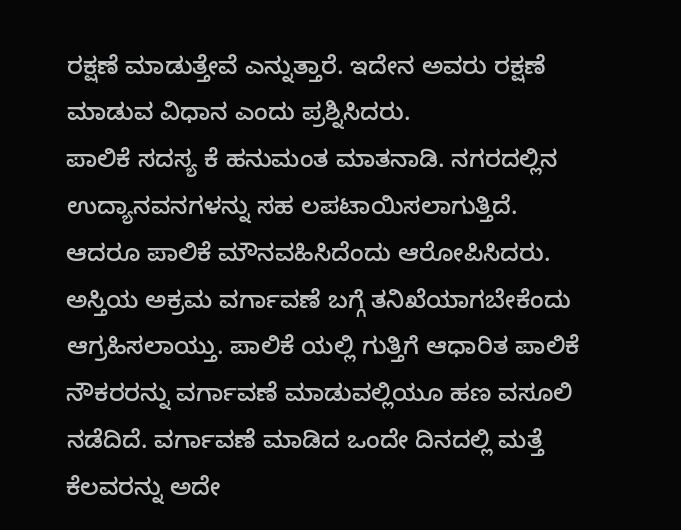ರಕ್ಷಣೆ ಮಾಡುತ್ತೇವೆ ಎನ್ನುತ್ತಾರೆ. ಇದೇನ ಅವರು ರಕ್ಷಣೆ ಮಾಡುವ ವಿಧಾನ ಎಂದು ಪ್ರಶ್ನಿಸಿದರು.
ಪಾಲಿಕೆ ಸದಸ್ಯ ಕೆ ಹನುಮಂತ ಮಾತನಾಡಿ. ನಗರದಲ್ಲಿನ ಉದ್ಯಾನವನಗಳನ್ನು ಸಹ ಲಪಟಾಯಿಸಲಾಗುತ್ತಿದೆ. ಆದರೂ ಪಾಲಿಕೆ ಮೌನವಹಿಸಿದೆಂದು ಆರೋಪಿಸಿದರು.
ಅಸ್ತಿಯ ಅಕ್ರಮ ವರ್ಗಾವಣೆ ಬಗ್ಗೆ ತನಿಖೆಯಾಗಬೇಕೆಂದು ಆಗ್ರಹಿಸಲಾಯ್ತು. ಪಾಲಿಕೆ ಯಲ್ಲಿ ಗುತ್ತಿಗೆ ಆಧಾರಿತ ಪಾಲಿಕೆ ನೌಕರರನ್ನು ವರ್ಗಾವಣೆ ಮಾಡುವಲ್ಲಿಯೂ ಹಣ ವಸೂಲಿ ನಡೆದಿದೆ. ವರ್ಗಾವಣೆ ಮಾಡಿದ ಒಂದೇ ದಿನದಲ್ಲಿ ಮತ್ತೆ ಕೆಲವರನ್ನು ಅದೇ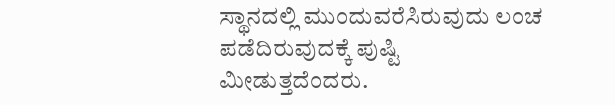ಸ್ಥಾನದಲ್ಲಿ ಮುಂದುವರೆಸಿರುವುದು ಲಂಚ ಪಡೆದಿರುವುದಕ್ಕೆ ಪುಷ್ಟಿ ಮೀಡುತ್ತದೆಂದರು.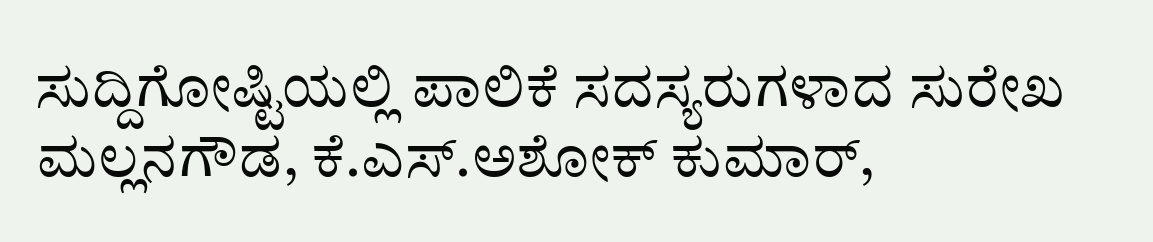ಸುದ್ದಿಗೋಷ್ಟಿಯಲ್ಲಿ ಪಾಲಿಕೆ ಸದಸ್ಯರುಗಳಾದ ಸುರೇಖ ಮಲ್ಲನಗೌಡ, ಕೆ.ಎಸ್.ಅಶೋಕ್ ಕುಮಾರ್,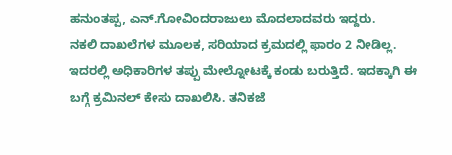ಹನುಂತಪ್ಪ, ಎನ್.ಗೋವಿಂದರಾಜುಲು ಮೊದಲಾದವರು ಇದ್ದರು.
ನಕಲಿ ದಾಖಲೆಗಳ ಮೂಲಕ, ಸರಿಯಾದ ಕ್ರಮದಲ್ಲಿ ಫಾರಂ 2 ನೀಡಿಲ್ಲ. ಇದರಲ್ಲಿ ಅಧಿಕಾರಿಗಳ ತಪ್ಪು ಮೇಲ್ನೋಟಕ್ಕೆ ಕಂಡು ಬರುತ್ತಿದೆ. ಇದಕ್ಕಾಗಿ ಈ ಬಗ್ಗೆ ಕ್ರಮಿನಲ್ ಕೇಸು ದಾಖಲಿಸಿ. ತನಿಕಜೆ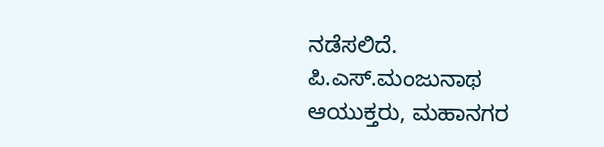ನಡೆಸಲಿದೆ.
ಪಿ.ಎಸ್.ಮಂಜುನಾಥ
ಆಯುಕ್ತರು, ಮಹಾನಗರ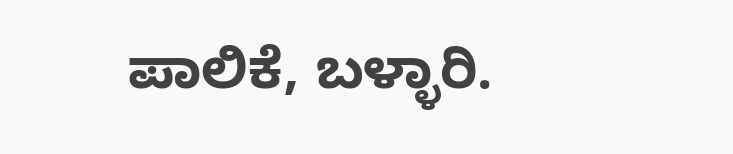ಪಾಲಿಕೆ, ಬಳ್ಳಾರಿ.